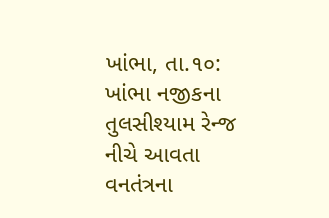ખાંભા, તા.૧૦:
ખાંભા નજીકના તુલસીશ્યામ રેન્જ નીચે આવતા વનતંત્રના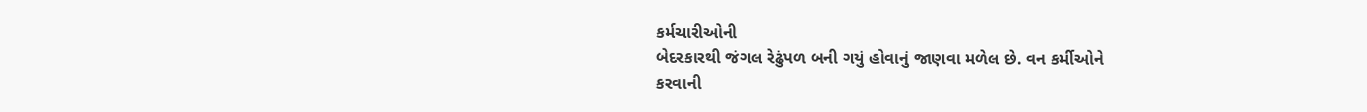કર્મચારીઓની
બેદરકારથી જંગલ રેઢુંપળ બની ગયું હોવાનું જાણવા મળેલ છે. વન કર્મીઓને
કરવાની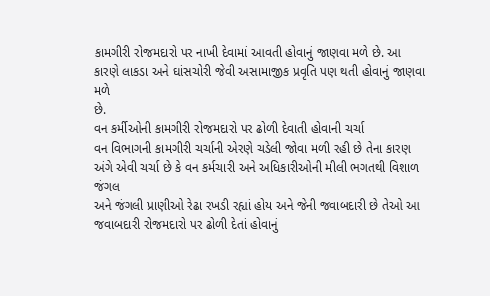કામગીરી રોજમદારો પર નાખી દેવામાં આવતી હોવાનું જાણવા મળે છે. આ
કારણે લાકડા અને ઘાંસચોરી જેવી અસામાજીક પ્રવૃતિ પણ થતી હોવાનું જાણવા મળે
છે.
વન કર્મીઓની કામગીરી રોજમદારો પર ઢોળી દેવાતી હોવાની ચર્ચા
વન વિભાગની કામગીરી ચર્ચાની એરણે ચડેલી જોવા મળી રહી છે તેના કારણ
અંગે એવી ચર્ચા છે કે વન કર્મચારી અને અધિકારીઓની મીલી ભગતથી વિશાળ જંગલ
અને જંગલી પ્રાણીઓ રેઢા રખડી રહ્યાં હોય અને જેની જવાબદારી છે તેઓ આ
જવાબદારી રોજમદારો પર ઢોળી દેતાં હોવાનું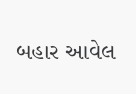બહાર આવેલ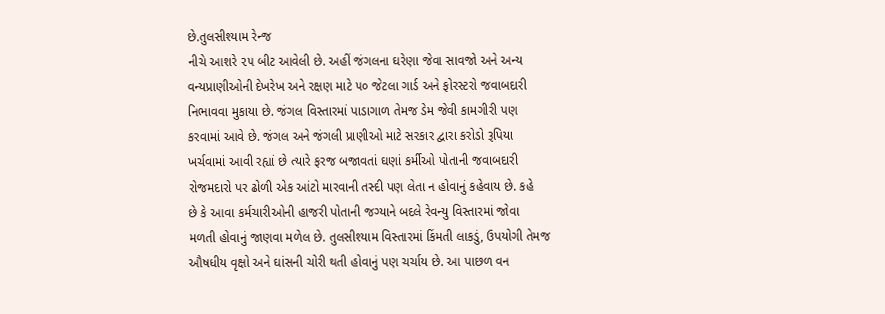છે.તુલસીશ્યામ રેન્જ
નીચે આશરે ૨૫ બીટ આવેલી છે. અહીં જંગલના ઘરેણા જેવા સાવજો અને અન્ય
વન્યપ્રાણીઓની દેખરેખ અને રક્ષણ માટે ૫૦ જેટલા ગાર્ડ અને ફોરસ્ટરો જવાબદારી
નિભાવવા મુકાયા છે. જંગલ વિસ્તારમાં પાડાગાળ તેમજ ડેમ જેવી કામગીરી પણ
કરવામાં આવે છે. જંગલ અને જંગલી પ્રાણીઓ માટે સરકાર દ્વારા કરોડો રૂપિયા
ખર્ચવામાં આવી રહ્યાં છે ત્યારે ફરજ બજાવતાં ઘણાં કર્મીઓ પોતાની જવાબદારી
રોજમદારો પર ઢોળી એક આંટો મારવાની તસ્દી પણ લેતા ન હોવાનું કહેવાય છે. કહે
છે કે આવા કર્મચારીઓની હાજરી પોતાની જગ્યાને બદલે રેવન્યુ વિસ્તારમાં જોવા
મળતી હોવાનું જાણવા મળેલ છે. તુલસીશ્યામ વિસ્તારમાં કિંમતી લાકડું, ઉપયોગી તેમજ
ઔષધીય વૃક્ષો અને ઘાંસની ચોરી થતી હોવાનું પણ ચર્ચાય છે. આ પાછળ વન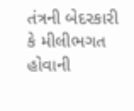તંત્રની બેદરકારી કે મીલીભગત હોવાની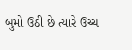બુમો ઉઠી છે ત્યારે ઉચ્ચ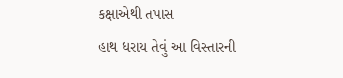કક્ષાએથી તપાસ
હાથ ધરાય તેવું આ વિસ્તારની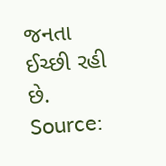જનતા ઈચ્છી રહી છે.
Source: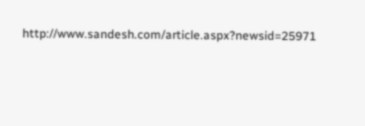http://www.sandesh.com/article.aspx?newsid=25971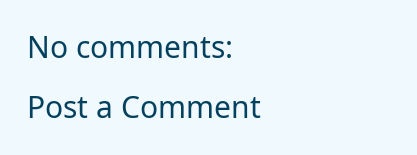No comments:
Post a Comment